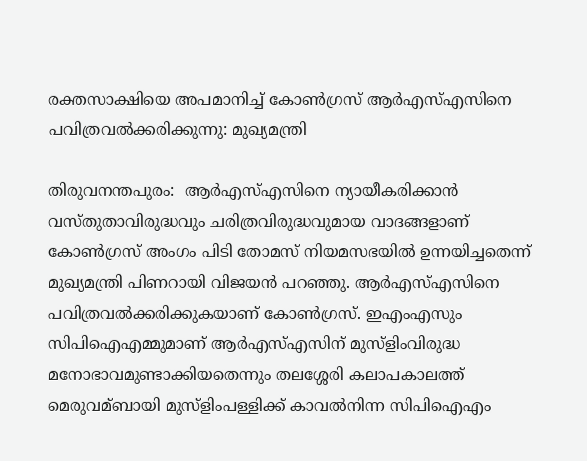രക്തസാക്ഷിയെ അപമാനിച്ച്‌ കോണ്‍ഗ്രസ് ആര്‍എസ്‌എസിനെ പവിത്രവല്‍ക്കരിക്കുന്നു: മുഖ്യമന്ത്രി

തിരുവനന്തപുരം:  ആര്‍എസ്‌എസിനെ ന്യായീകരിക്കാന്‍ വസ്തുതാവിരുദ്ധവും ചരിത്രവിരുദ്ധവുമായ വാദങ്ങളാണ് കോണ്‍ഗ്രസ് അംഗം പിടി തോമസ് നിയമസഭയില്‍ ഉന്നയിച്ചതെന്ന് മുഖ്യമന്ത്രി പിണറായി വിജയന്‍ പറഞ്ഞു. ആര്‍എസ്‌എസിനെ പവിത്രവല്‍ക്കരിക്കുകയാണ് കോണ്‍ഗ്രസ്. ഇഎംഎസും സിപിഐഎമ്മുമാണ് ആര്‍എസ്‌എസിന് മുസ്ളിംവിരുദ്ധ മനോഭാവമുണ്ടാക്കിയതെന്നും തലശ്ശേരി കലാപകാലത്ത് മെരുവമ്ബായി മുസ്ളിംപള്ളിക്ക് കാവല്‍നിന്ന സിപിഐഎം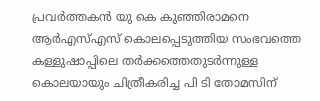പ്രവര്‍ത്തകന്‍ യു കെ കുഞ്ഞിരാമനെ ആര്‍എസ്‌എസ് കൊലപ്പെടുത്തിയ സംഭവത്തെ കള്ളുഷാപ്പിലെ തര്‍ക്കത്തെതുടര്‍ന്നുള്ള കൊലയായും ചിത്രീകരിച്ച പി ടി തോമസിന്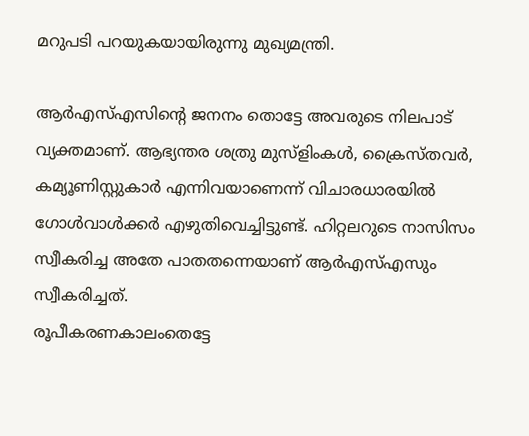മറുപടി പറയുകയായിരുന്നു മുഖ്യമന്ത്രി.

ആര്‍എസ്‌എസിന്റെ ജനനം തൊട്ടേ അവരുടെ നിലപാട് വ്യക്തമാണ്. ആഭ്യന്തര ശത്രു മുസ്ളിംകള്‍, ക്രൈസ്തവര്‍, കമ്യൂണിസ്റ്റുകാര്‍ എന്നിവയാണെന്ന് വിചാരധാരയില്‍ ഗോള്‍വാള്‍ക്കര്‍ എഴുതിവെച്ചിട്ടുണ്ട്. ഹിറ്റലറുടെ നാസിസം സ്വീകരിച്ച അതേ പാതതന്നെയാണ് ആര്‍എസ്‌എസും സ്വീകരിച്ചത്.
രൂപീകരണകാലംതെട്ടേ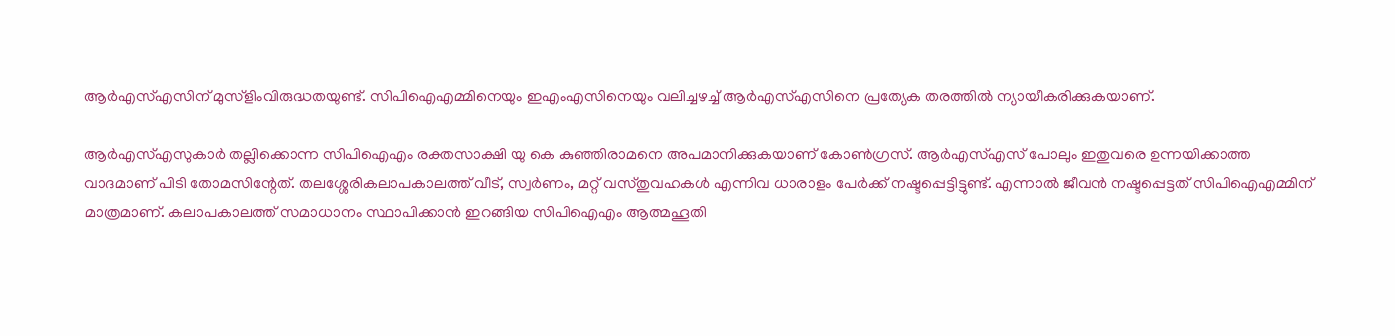ആര്‍എസ്‌എസിന് മുസ്ളിംവിരുദ്ധതയുണ്ട്. സിപിഐഎമ്മിനെയും ഇഎംഎസിനെയും വലിച്ചഴച്ച്‌ ആര്‍എസ്‌എസിനെ പ്രത്യേക തരത്തില്‍ ന്യായീകരിക്കുകയാണ്.

ആര്‍എസ്‌എസുകാര്‍ തല്ലിക്കൊന്ന സിപിഐഎം രക്തസാക്ഷി യു കെ കുഞ്ഞിരാമനെ അപമാനിക്കുകയാണ് കോണ്‍ഗ്രസ്. ആര്‍എസ്‌എസ് പോലും ഇതുവരെ ഉന്നയിക്കാത്ത വാദമാണ് പിടി തോമസിന്റേത്. തലശ്ശേരികലാപകാലത്ത് വീട്, സ്വര്‍ണം, മറ്റ് വസ്തുവഹകള്‍ എന്നിവ ധാരാളം പേര്‍ക്ക് നഷ്ടപ്പെട്ടിട്ടുണ്ട്. എന്നാല്‍ ജീവന്‍ നഷ്ടപ്പെട്ടത് സിപിഐഎമ്മിന് മാത്രമാണ്. കലാപകാലത്ത് സമാധാനം സ്ഥാപിക്കാന്‍ ഇറങ്ങിയ സിപിഐഎം ആത്മഹൂതി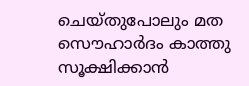ചെയ്തുപോലും മത സൌഹാര്‍ദം കാത്തു സൂക്ഷിക്കാന്‍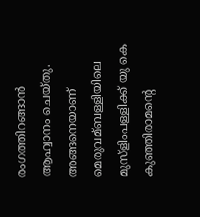രംഗത്തിറങ്ങാന്‍ ആഹ്വാനം ചെയ്തു. അങ്ങനെയാണ് മെരുവമ്ബള്ളിയിലെ മുസ്ളിംപള്ളിക്ക് യു കെ കുഞ്ഞിരാമന്റെ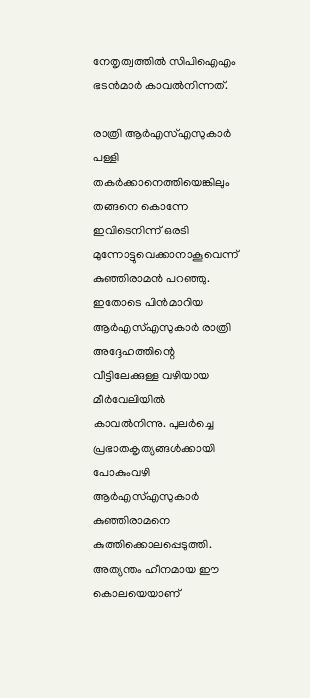നേതൃത്വത്തില്‍ സിപിഐഎം ഭടന്‍മാര്‍ കാവല്‍നിന്നത്.

രാത്രി ആര്‍എസ്‌എസുകാര്‍ പള്ളി തകര്‍ക്കാനെത്തിയെങ്കിലും തങ്ങനെ കൊന്നേ ഇവിടെനിന്ന് ഒരടി മുന്നോട്ടുവെക്കാനാകൂവെന്ന് കുഞ്ഞിരാമന്‍ പറഞ്ഞു. ഇതോടെ പിന്‍മാറിയ ആര്‍എസ്‌എസുകാര്‍ രാത്രി അദ്ദേഹത്തിന്റെ വീട്ടിലേക്കുള്ള വഴിയായ മീര്‍വേലിയില്‍ കാവല്‍നിന്നു. പുലര്‍ച്ചെ പ്രഭാതകൃത്യങ്ങള്‍ക്കായി പോകുംവഴി ആര്‍എസ്‌എസുകാര്‍ കുഞ്ഞിരാമനെ കുത്തിക്കൊലപ്പെടുത്തി. അത്യന്തം ഹീനമായ ഈ കൊലയെയാണ്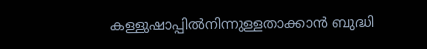കള്ളുഷാപ്പില്‍നിന്നുള്ളതാക്കാന്‍ ബുദ്ധി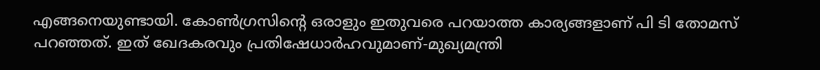എങ്ങനെയുണ്ടായി. കോണ്‍ഗ്രസിന്റെ ഒരാളും ഇതുവരെ പറയാത്ത കാര്യങ്ങളാണ് പി ടി തോമസ് പറഞ്ഞത്. ഇത് ഖേദകരവും പ്രതിഷേധാര്‍ഹവുമാണ്-മുഖ്യമന്ത്രി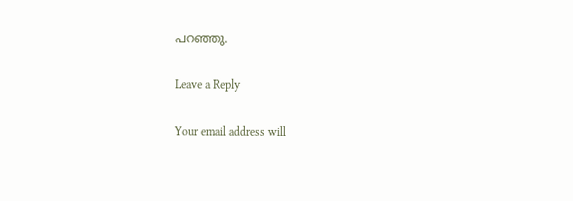പറഞ്ഞു.

Leave a Reply

Your email address will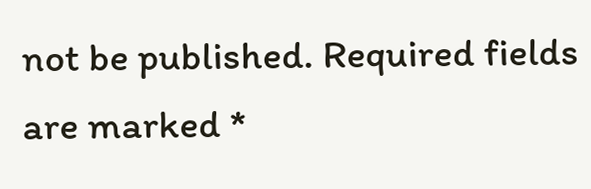not be published. Required fields are marked *